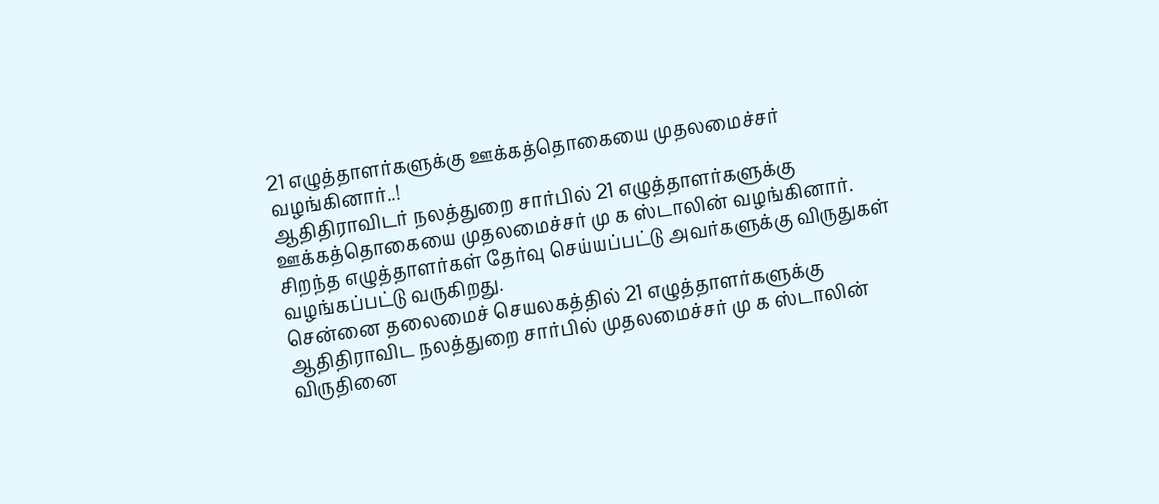21 எழுத்தாளர்களுக்கு ஊக்கத்தொகையை முதலமைச்சர் வழங்கினார்..!
ஆதிதிராவிடர் நலத்துறை சார்பில் 21 எழுத்தாளர்களுக்கு ஊக்கத்தொகையை முதலமைச்சர் மு க ஸ்டாலின் வழங்கினார். சிறந்த எழுத்தாளர்கள் தேர்வு செய்யப்பட்டு அவர்களுக்கு விருதுகள் வழங்கப்பட்டு வருகிறது.
சென்னை தலைமைச் செயலகத்தில் 21 எழுத்தாளர்களுக்கு ஆதிதிராவிட நலத்துறை சார்பில் முதலமைச்சர் மு க ஸ்டாலின் விருதினை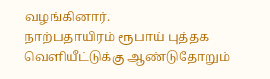வழங்கினார்.
நாற்பதாயிரம் ரூபாய் புத்தக வெளியீட்டுக்கு ஆண்டுதோறும்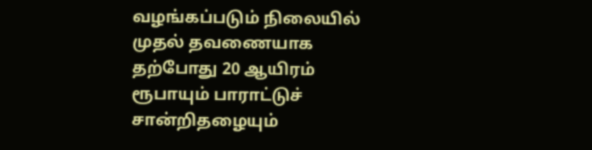வழங்கப்படும் நிலையில் முதல் தவணையாக தற்போது 20 ஆயிரம் ரூபாயும் பாராட்டுச் சான்றிதழையும்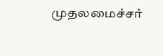முதலமைச்சர்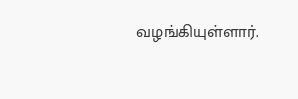வழங்கியுள்ளார்.